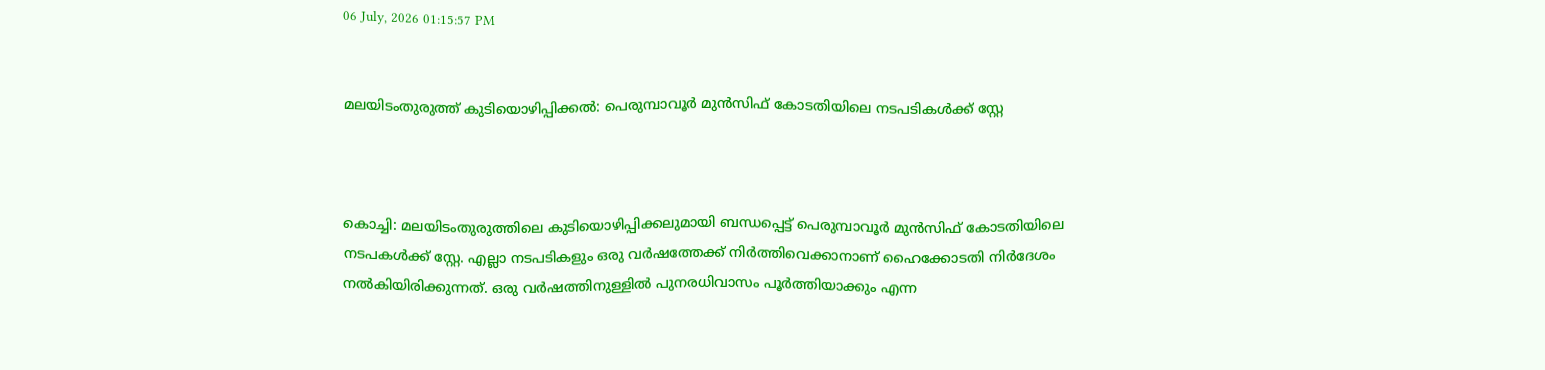06 July, 2026 01:15:57 PM


മലയിടംതുരുത്ത് കുടിയൊഴിപ്പിക്കല്‍: പെരുമ്പാവൂര്‍ മുന്‍സിഫ് കോടതിയിലെ നടപടികള്‍ക്ക് സ്റ്റേ



കൊച്ചി: മലയിടംതുരുത്തിലെ കുടിയൊഴിപ്പിക്കലുമായി ബന്ധപ്പെട്ട് പെരുമ്പാവൂര്‍ മുന്‍സിഫ് കോടതിയിലെ നടപകള്‍ക്ക് സ്റ്റേ. എല്ലാ നടപടികളും ഒരു വര്‍ഷത്തേക്ക് നിര്‍ത്തിവെക്കാനാണ് ഹൈക്കോടതി നിര്‍ദേശം നല്‍കിയിരിക്കുന്നത്. ഒരു വര്‍ഷത്തിനുള്ളില്‍ പുനരധിവാസം പൂര്‍ത്തിയാക്കും എന്ന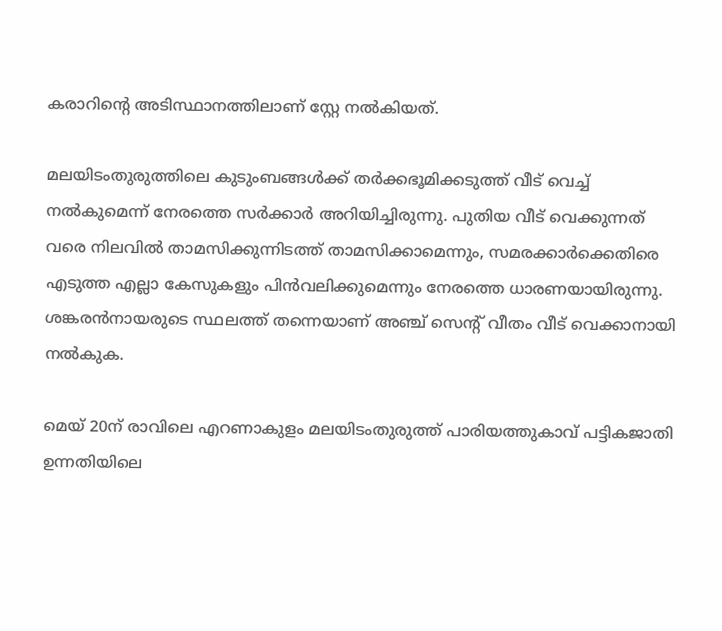കരാറിന്റെ അടിസ്ഥാനത്തിലാണ് സ്റ്റേ നല്‍കിയത്.

മലയിടംതുരുത്തിലെ കുടുംബങ്ങള്‍ക്ക് തര്‍ക്കഭൂമിക്കടുത്ത് വീട് വെച്ച് നല്‍കുമെന്ന് നേരത്തെ സര്‍ക്കാര്‍ അറിയിച്ചിരുന്നു. പുതിയ വീട് വെക്കുന്നത് വരെ നിലവില്‍ താമസിക്കുന്നിടത്ത് താമസിക്കാമെന്നും, സമരക്കാര്‍ക്കെതിരെ എടുത്ത എല്ലാ കേസുകളും പിന്‍വലിക്കുമെന്നും നേരത്തെ ധാരണയായിരുന്നു. ശങ്കരന്‍നായരുടെ സ്ഥലത്ത് തന്നെയാണ് അഞ്ച് സെന്റ് വീതം വീട് വെക്കാനായി നല്‍കുക.

മെയ് 20ന് രാവിലെ എറണാകുളം മലയിടംതുരുത്ത് പാരിയത്തുകാവ് പട്ടികജാതി ഉന്നതിയിലെ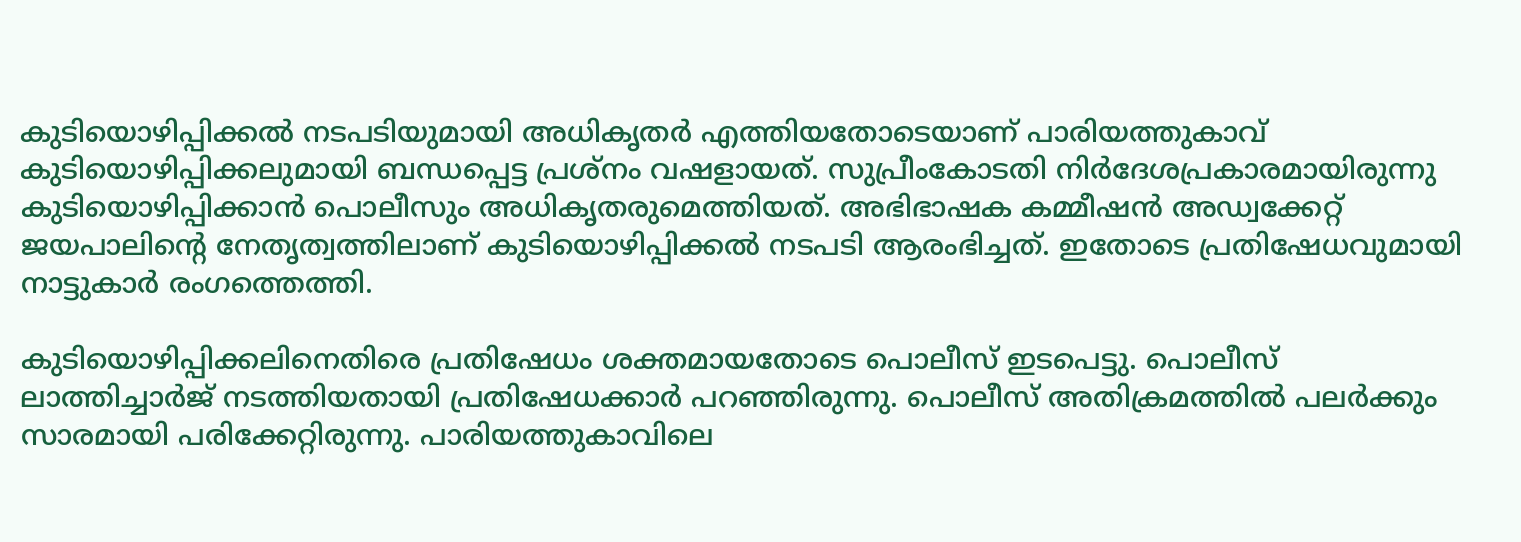കുടിയൊഴിപ്പിക്കല്‍ നടപടിയുമായി അധികൃതര്‍ എത്തിയതോടെയാണ് പാരിയത്തുകാവ് കുടിയൊഴിപ്പിക്കലുമായി ബന്ധപ്പെട്ട പ്രശ്‌നം വഷളായത്. സുപ്രീംകോടതി നിര്‍ദേശപ്രകാരമായിരുന്നു കുടിയൊഴിപ്പിക്കാന്‍ പൊലീസും അധികൃതരുമെത്തിയത്. അഭിഭാഷക കമ്മീഷന്‍ അഡ്വക്കേറ്റ് ജയപാലിന്റെ നേതൃത്വത്തിലാണ് കുടിയൊഴിപ്പിക്കല്‍ നടപടി ആരംഭിച്ചത്. ഇതോടെ പ്രതിഷേധവുമായി നാട്ടുകാര്‍ രംഗത്തെത്തി.

കുടിയൊഴിപ്പിക്കലിനെതിരെ പ്രതിഷേധം ശക്തമായതോടെ പൊലീസ് ഇടപെട്ടു. പൊലീസ് ലാത്തിച്ചാര്‍ജ് നടത്തിയതായി പ്രതിഷേധക്കാര്‍ പറഞ്ഞിരുന്നു. പൊലീസ് അതിക്രമത്തില്‍ പലര്‍ക്കും സാരമായി പരിക്കേറ്റിരുന്നു. പാരിയത്തുകാവിലെ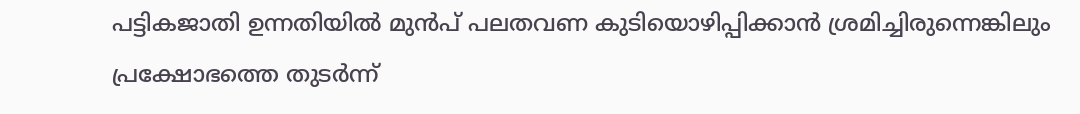പട്ടികജാതി ഉന്നതിയില്‍ മുന്‍പ് പലതവണ കുടിയൊഴിപ്പിക്കാന്‍ ശ്രമിച്ചിരുന്നെങ്കിലും പ്രക്ഷോഭത്തെ തുടര്‍ന്ന്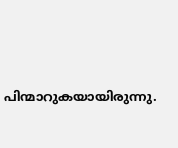പിന്മാറുകയായിരുന്നു.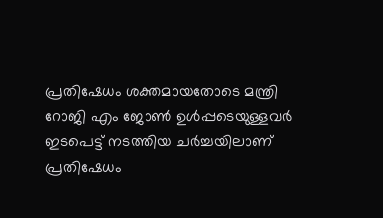പ്രതിഷേധം ശക്തമായതോടെ മന്ത്രി റോജി എം ജോണ്‍ ഉള്‍പ്പടെയുള്ളവര്‍ ഇടപെട്ട് നടത്തിയ ചര്‍ച്ചയിലാണ് പ്രതിഷേധം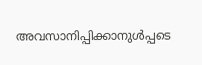അവസാനിപ്പിക്കാനുള്‍പ്പടെ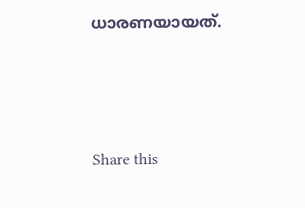ധാരണയായത്.




Share this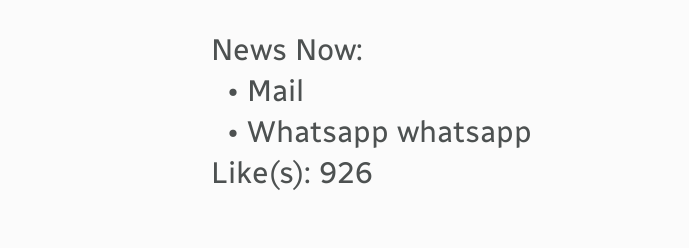News Now:
  • Mail
  • Whatsapp whatsapp
Like(s): 926